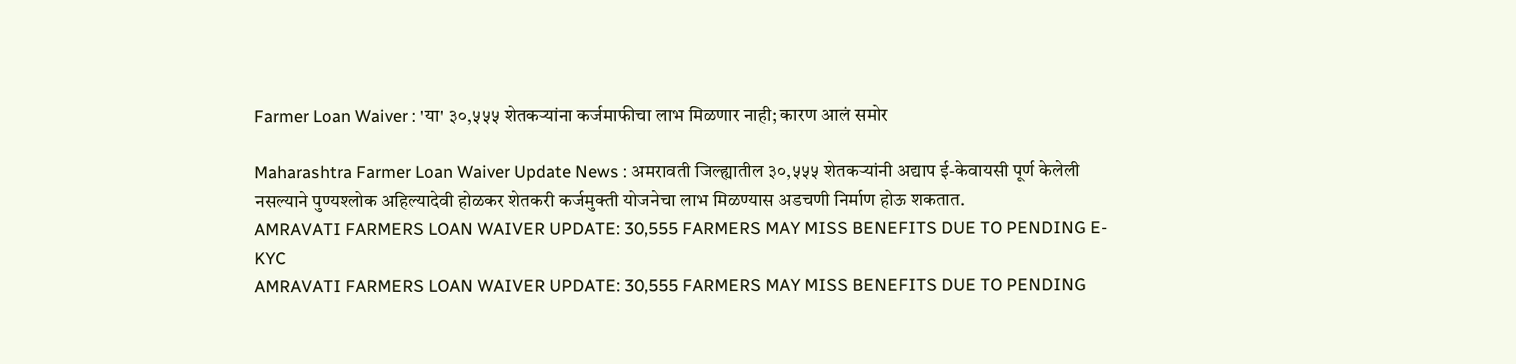Farmer Loan Waiver : 'या' ३०,५५५ शेतकऱ्यांना कर्जमाफीचा लाभ मिळणार नाही; कारण आलं समोर

Maharashtra Farmer Loan Waiver Update News : अमरावती जिल्ह्यातील ३०,५५५ शेतकऱ्यांनी अद्याप ई-केवायसी पूर्ण केलेली नसल्याने पुण्यश्लोक अहिल्यादेवी होळकर शेतकरी कर्जमुक्ती योजनेचा लाभ मिळण्यास अडचणी निर्माण होऊ शकतात.
AMRAVATI FARMERS LOAN WAIVER UPDATE: 30,555 FARMERS MAY MISS BENEFITS DUE TO PENDING E-KYC
AMRAVATI FARMERS LOAN WAIVER UPDATE: 30,555 FARMERS MAY MISS BENEFITS DUE TO PENDING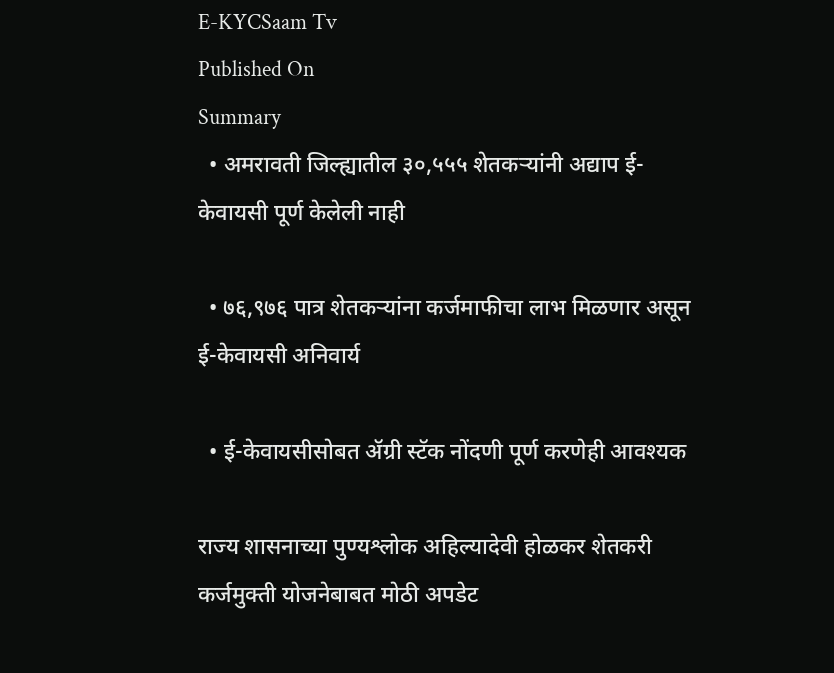E-KYCSaam Tv
Published On
Summary
  • अमरावती जिल्ह्यातील ३०,५५५ शेतकऱ्यांनी अद्याप ई-केवायसी पूर्ण केलेली नाही

  • ७६,९७६ पात्र शेतकऱ्यांना कर्जमाफीचा लाभ मिळणार असून ई-केवायसी अनिवार्य

  • ई-केवायसीसोबत ॲग्री स्टॅक नोंदणी पूर्ण करणेही आवश्यक

राज्य शासनाच्या पुण्यश्लोक अहिल्यादेवी होळकर शेतकरी कर्जमुक्ती योजनेबाबत मोठी अपडेट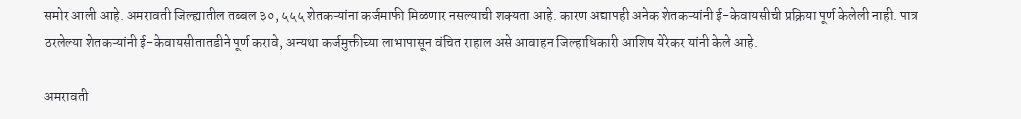समोर आली आहे. अमरावती जिल्ह्यातील तब्बल ३०, ५५५ शेतकऱ्यांना कर्जमाफी मिळणार नसल्याची शक्यता आहे. कारण अद्यापही अनेक शेतकऱ्यांनी ई-केवायसीची प्रक्रिया पूर्ण केलेली नाही. पात्र ठरलेल्या शेतकऱ्यांनी ई-केवायसीतातडीने पूर्ण करावे, अन्यथा कर्जमुक्तीच्या लाभापासून वंचित राहाल असे आवाहन जिल्हाधिकारी आशिष येरेकर यांनी केले आहे.

अमरावती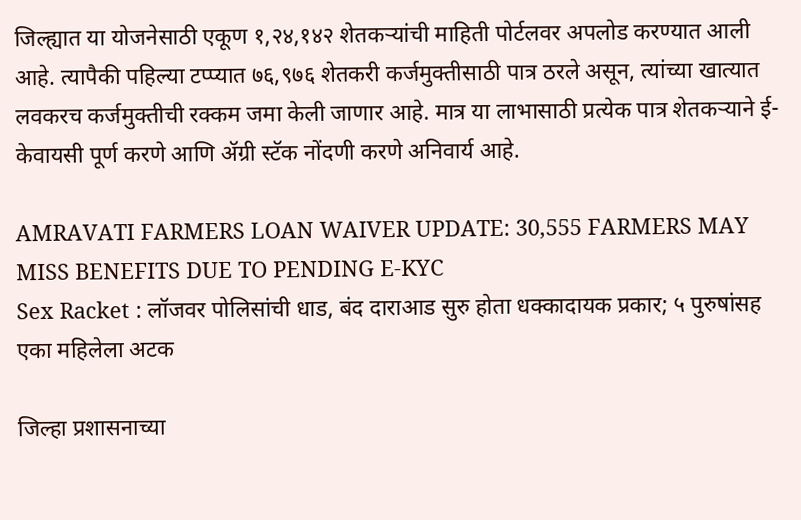जिल्ह्यात या योजनेसाठी एकूण १,२४,१४२ शेतकऱ्यांची माहिती पोर्टलवर अपलोड करण्यात आली आहे. त्यापैकी पहिल्या टप्प्यात ७६,९७६ शेतकरी कर्जमुक्तीसाठी पात्र ठरले असून, त्यांच्या खात्यात लवकरच कर्जमुक्तीची रक्कम जमा केली जाणार आहे. मात्र या लाभासाठी प्रत्येक पात्र शेतकऱ्याने ई-केवायसी पूर्ण करणे आणि ॲग्री स्टॅक नोंदणी करणे अनिवार्य आहे.

AMRAVATI FARMERS LOAN WAIVER UPDATE: 30,555 FARMERS MAY MISS BENEFITS DUE TO PENDING E-KYC
Sex Racket : लॉजवर पोलिसांची धाड, बंद दाराआड सुरु होता धक्कादायक प्रकार; ५ पुरुषांसह एका महिलेला अटक

जिल्हा प्रशासनाच्या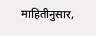माहितीनुसार,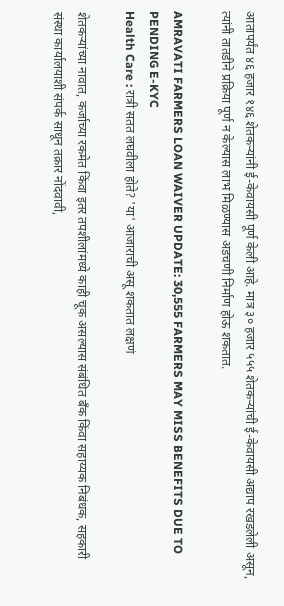आतापर्यंत ४६ हजार १४६ शेतकऱ्यांनी ई-केवायसी पूर्ण केली आहे. मात्र ३० हजार ५५५ शेतकऱ्यांची ई-केवायसी अद्याप रखडलेली असून, त्यांनी तातडीने प्रक्रिया पूर्ण न केल्यास लाभ मिळण्यास अडचणी निर्माण होऊ शकतात.

AMRAVATI FARMERS LOAN WAIVER UPDATE: 30,555 FARMERS MAY MISS BENEFITS DUE TO PENDING E-KYC
Health Care : रात्री सतत लघवीला होते? 'या' आजाराची असू शकतात लक्षणं

शेतकऱ्यांच्या नावात, कर्जाच्या रकमेत किंवा इतर तपशीलांमध्ये काही चूक असल्यास संबंधित बँक किंवा सहाय्यक निबंधक, सहकारी संस्था कार्यालयाशी संपर्क साधून तक्रार नोंदवावी,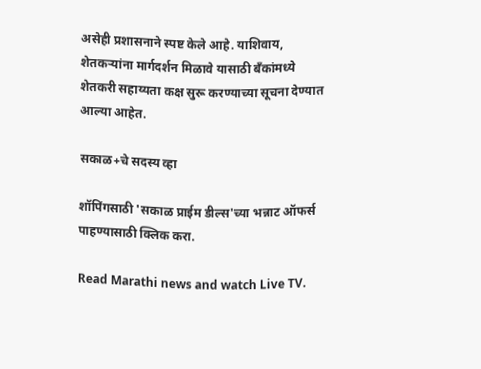असेही प्रशासनाने स्पष्ट केले आहे. याशिवाय, शेतकऱ्यांना मार्गदर्शन मिळावे यासाठी बँकांमध्ये शेतकरी सहाय्यता कक्ष सुरू करण्याच्या सूचना देण्यात आल्या आहेत.

सकाळ+चे सदस्य व्हा

शॉपिंगसाठी 'सकाळ प्राईम डील्स'च्या भन्नाट ऑफर्स पाहण्यासाठी क्लिक करा.

Read Marathi news and watch Live TV.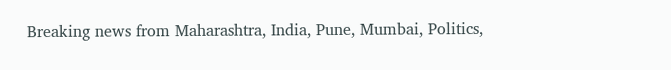Breaking news from Maharashtra, India, Pune, Mumbai, Politics,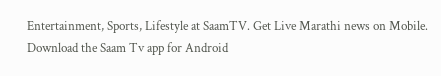Entertainment, Sports, Lifestyle at SaamTV. Get Live Marathi news on Mobile. Download the Saam Tv app for Android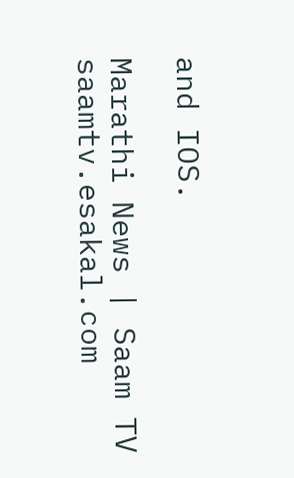and IOS.

Marathi News | Saam TV
saamtv.esakal.com